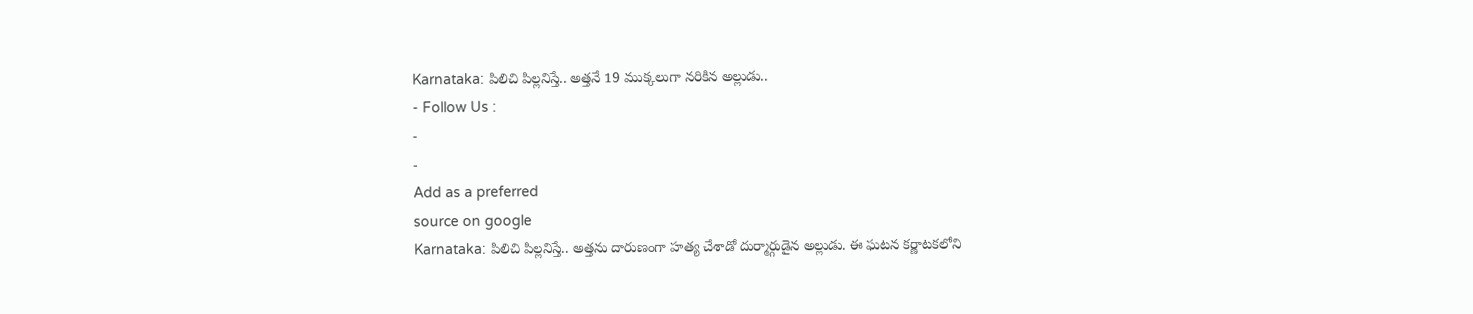Karnataka: పిలిచి పిల్లనిస్తే.. అత్తనే 19 ముక్కలుగా నరికిన అల్లుడు..
- Follow Us :
-
-
Add as a preferred
source on google
Karnataka: పిలిచి పిల్లనిస్తే.. అత్తను దారుణంగా హత్య చేశాడో దుర్మార్గుడైన అల్లుడు. ఈ ఘటన కర్ణాటకలోని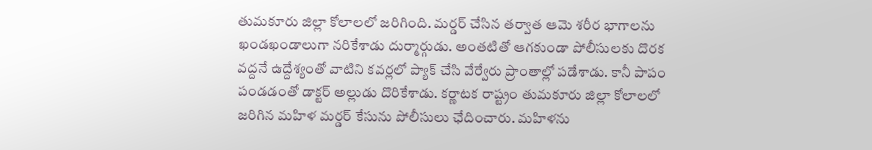తుమకూరు జిల్లా కోలాలలో జరిగింది. మర్డర్ చేసిన తర్వాత ఆమె శరీర భాగాలను ఖండఖండాలుగా నరికేశాడు దుర్మార్గుడు. అంతటితో ఆగకుండా పోలీసులకు దొరక వద్దనే ఉద్దేశ్యంతో వాటిని కవర్లలో ప్యాక్ చేసి వేర్వేరు ప్రాంతాల్లో పడేశాడు. కానీ పాపం పండడంతో డాక్టర్ అల్లుడు దొరికేశాడు. కర్ణాటక రాష్ట్రం తుమకూరు జిల్లా కోలాలలో జరిగిన మహిళ మర్డర్ కేసును పోలీసులు ఛేదించారు. మహిళను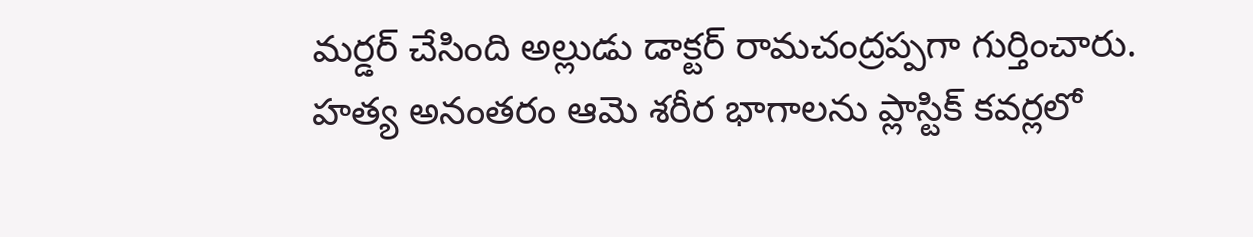మర్డర్ చేసింది అల్లుడు డాక్టర్ రామచంద్రప్పగా గుర్తించారు. హత్య అనంతరం ఆమె శరీర భాగాలను ప్లాస్టిక్ కవర్లలో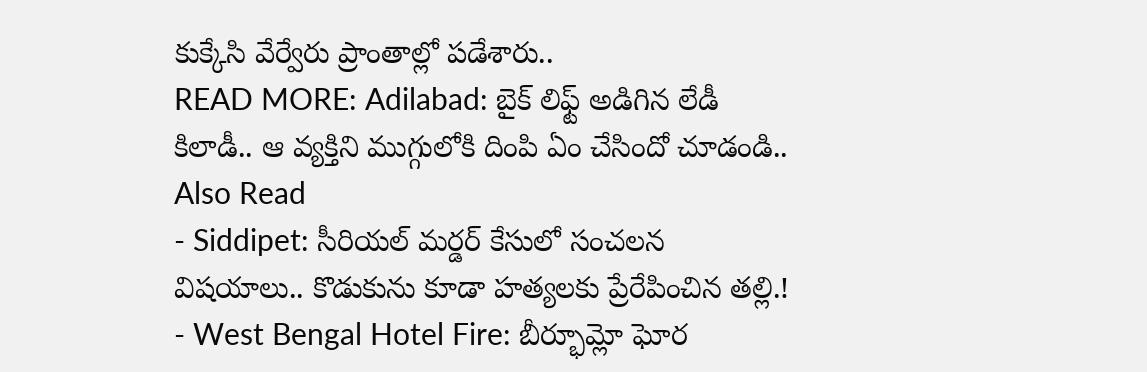కుక్కేసి వేర్వేరు ప్రాంతాల్లో పడేశారు..
READ MORE: Adilabad: బైక్ లిఫ్ట్ అడిగిన లేడీ కిలాడీ.. ఆ వ్యక్తిని ముగ్గులోకి దింపి ఏం చేసిందో చూడండి..
Also Read
- Siddipet: సీరియల్ మర్డర్ కేసులో సంచలన విషయాలు.. కొడుకును కూడా హత్యలకు ప్రేరేపించిన తల్లి.!
- West Bengal Hotel Fire: బీర్భూమ్లో ఘోర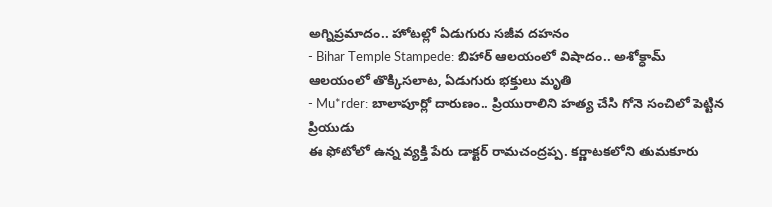అగ్నిప్రమాదం.. హోటల్లో ఏడుగురు సజీవ దహనం
- Bihar Temple Stampede: బిహార్ ఆలయంలో విషాదం.. అశోక్ధామ్ ఆలయంలో తొక్కిసలాట, ఏడుగురు భక్తులు మృతి
- Mu*rder: బాలాపూర్లో దారుణం.. ప్రియురాలిని హత్య చేసి గోనె సంచిలో పెట్టిన ప్రియుడు
ఈ ఫోటోలో ఉన్న వ్యక్తి పేరు డాక్టర్ రామచంద్రప్ప. కర్ణాటకలోని తుమకూరు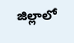జిల్లాలో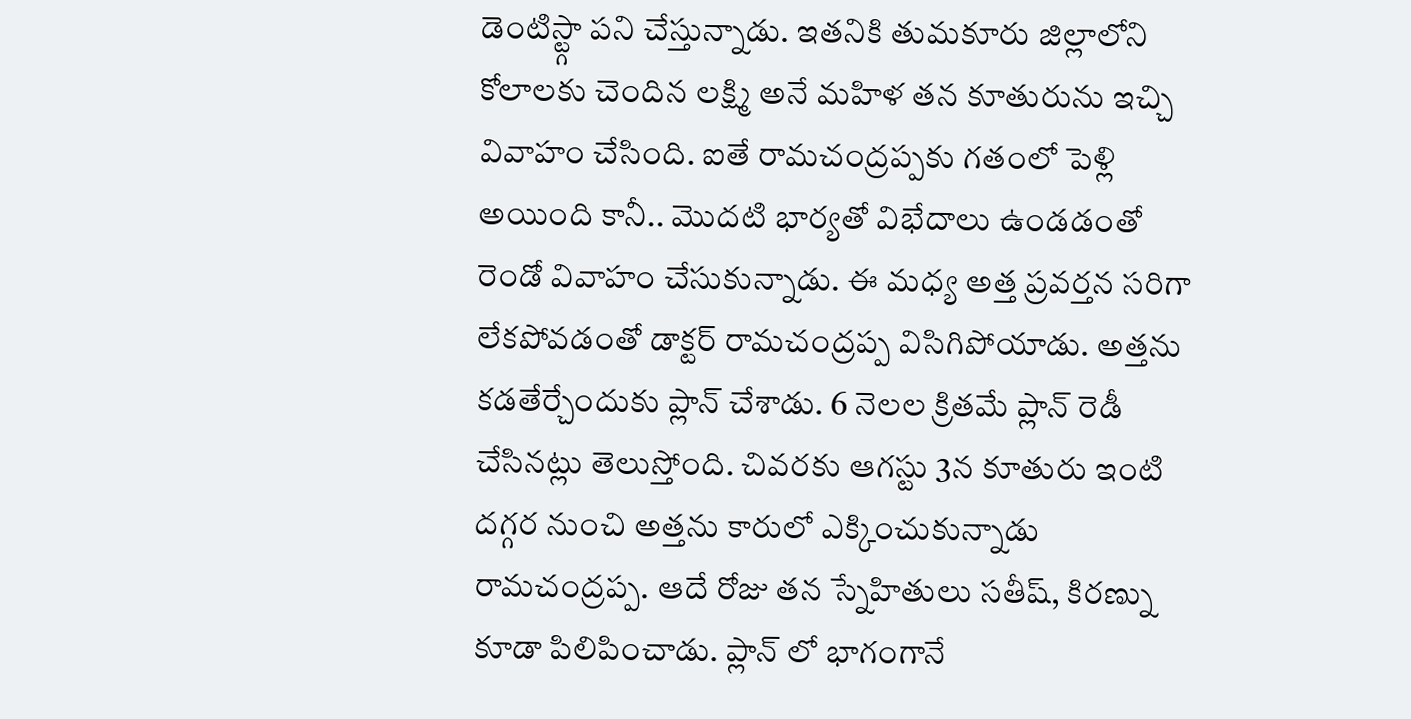డెంటిస్ట్గా పని చేస్తున్నాడు. ఇతనికి తుమకూరు జిల్లాలోని కోలాలకు చెందిన లక్ష్మి అనే మహిళ తన కూతురును ఇచ్చి వివాహం చేసింది. ఐతే రామచంద్రప్పకు గతంలో పెళ్లి అయింది కానీ.. మొదటి భార్యతో విభేదాలు ఉండడంతో రెండో వివాహం చేసుకున్నాడు. ఈ మధ్య అత్త ప్రవర్తన సరిగా లేకపోవడంతో డాక్టర్ రామచంద్రప్ప విసిగిపోయాడు. అత్తను కడతేర్చేందుకు ప్లాన్ చేశాడు. 6 నెలల క్రితమే ప్లాన్ రెడీ చేసినట్లు తెలుస్తోంది. చివరకు ఆగస్టు 3న కూతురు ఇంటి దగ్గర నుంచి అత్తను కారులో ఎక్కించుకున్నాడు రామచంద్రప్ప. ఆదే రోజు తన స్నేహితులు సతీష్, కిరణ్ను కూడా పిలిపించాడు. ప్లాన్ లో భాగంగానే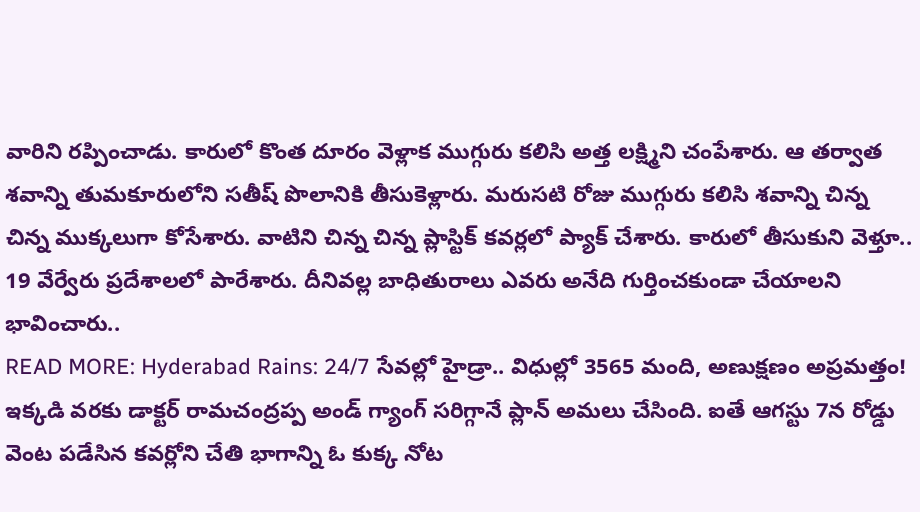వారిని రప్పించాడు. కారులో కొంత దూరం వెళ్లాక ముగ్గురు కలిసి అత్త లక్ష్మిని చంపేశారు. ఆ తర్వాత శవాన్ని తుమకూరులోని సతీష్ పొలానికి తీసుకెళ్లారు. మరుసటి రోజు ముగ్గురు కలిసి శవాన్ని చిన్న చిన్న ముక్కలుగా కోసేశారు. వాటిని చిన్న చిన్న ప్లాస్టిక్ కవర్లలో ప్యాక్ చేశారు. కారులో తీసుకుని వెళ్తూ.. 19 వేర్వేరు ప్రదేశాలలో పారేశారు. దీనివల్ల బాధితురాలు ఎవరు అనేది గుర్తించకుండా చేయాలని భావించారు..
READ MORE: Hyderabad Rains: 24/7 సేవల్లో హైడ్రా.. విధుల్లో 3565 మంది, అణుక్షణం అప్రమత్తం!
ఇక్కడి వరకు డాక్టర్ రామచంద్రప్ప అండ్ గ్యాంగ్ సరిగ్గానే ప్లాన్ అమలు చేసింది. ఐతే ఆగస్టు 7న రోడ్డు వెంట పడేసిన కవర్లోని చేతి భాగాన్ని ఓ కుక్క నోట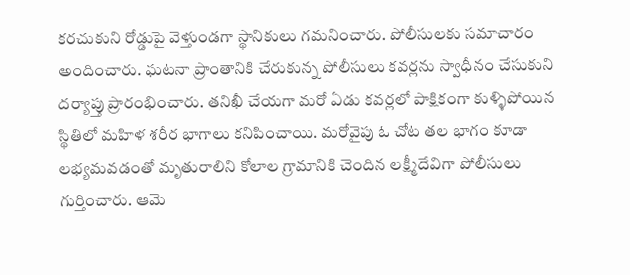కరచుకుని రోడ్డుపై వెళ్తుండగా స్థానికులు గమనించారు. పోలీసులకు సమాచారం అందించారు. ఘటనా ప్రాంతానికి చేరుకున్న పోలీసులు కవర్లను స్వాధీనం చేసుకుని దర్యాప్తు ప్రారంభించారు. తనిఖీ చేయగా మరో ఏడు కవర్లలో పాక్షికంగా కుళ్ళిపోయిన స్థితిలో మహిళ శరీర భాగాలు కనిపించాయి. మరోవైపు ఓ చోట తల భాగం కూడా లభ్యమవడంతో మృతురాలిని కోలాల గ్రామానికి చెందిన లక్ష్మీదేవిగా పోలీసులు గుర్తించారు. ఆమె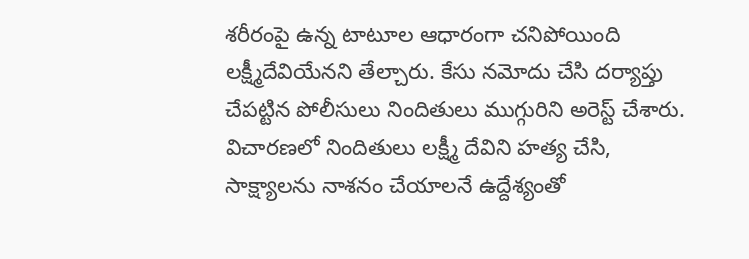శరీరంపై ఉన్న టాటూల ఆధారంగా చనిపోయింది లక్ష్మీదేవియేనని తేల్చారు. కేసు నమోదు చేసి దర్యాప్తు చేపట్టిన పోలీసులు నిందితులు ముగ్గురిని అరెస్ట్ చేశారు. విచారణలో నిందితులు లక్ష్మీ దేవిని హత్య చేసి, సాక్ష్యాలను నాశనం చేయాలనే ఉద్దేశ్యంతో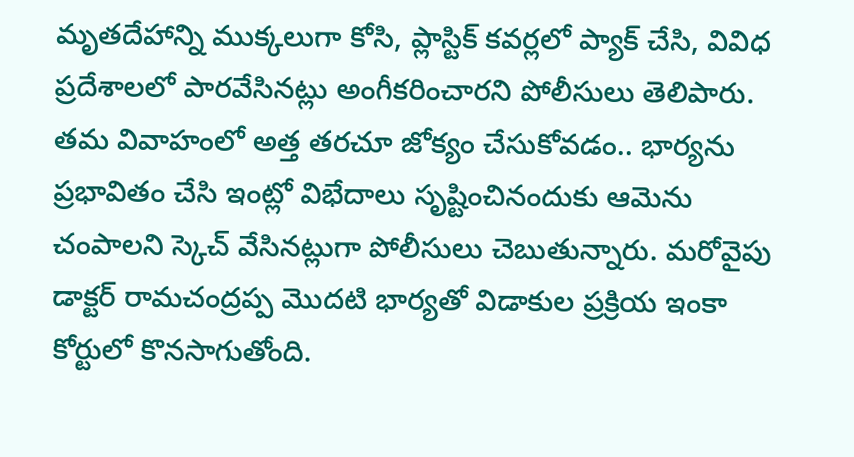మృతదేహాన్ని ముక్కలుగా కోసి, ప్లాస్టిక్ కవర్లలో ప్యాక్ చేసి, వివిధ ప్రదేశాలలో పారవేసినట్లు అంగీకరించారని పోలీసులు తెలిపారు. తమ వివాహంలో అత్త తరచూ జోక్యం చేసుకోవడం.. భార్యను ప్రభావితం చేసి ఇంట్లో విభేదాలు సృష్టించినందుకు ఆమెను చంపాలని స్కెచ్ వేసినట్లుగా పోలీసులు చెబుతున్నారు. మరోవైపు డాక్టర్ రామచంద్రప్ప మొదటి భార్యతో విడాకుల ప్రక్రియ ఇంకా కోర్టులో కొనసాగుతోంది.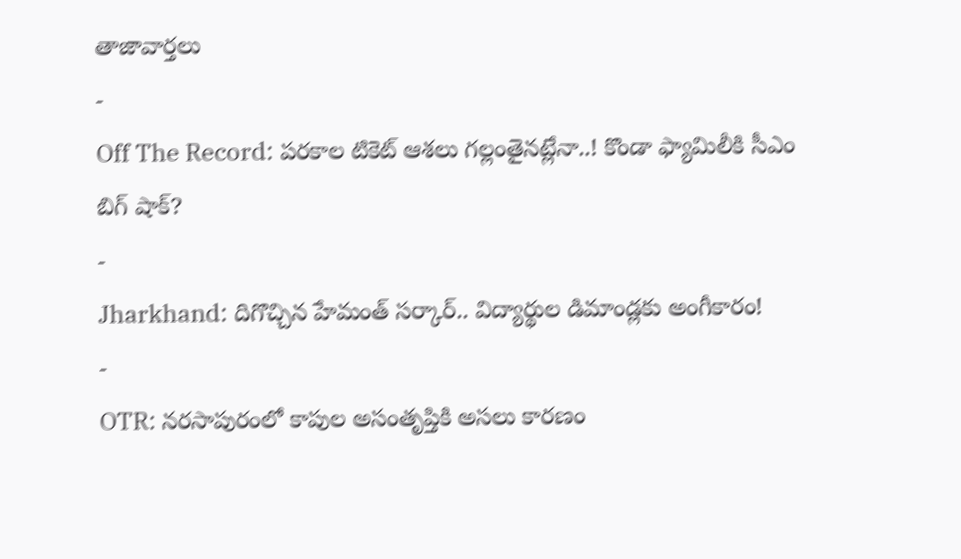తాజావార్తలు
-
Off The Record: పరకాల టికెట్ ఆశలు గల్లంతైనట్లేనా..! కొండా ఫ్యామిలీకి సీఎం బిగ్ షాక్?
-
Jharkhand: దిగొచ్చిన హేమంత్ సర్కార్.. విద్యార్థుల డిమాండ్లకు అంగీకారం!
-
OTR: నరసాపురంలో కాపుల అసంతృప్తికి అసలు కారణం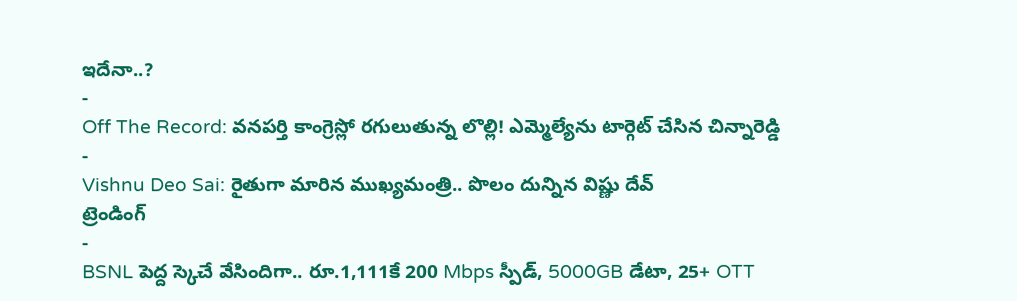ఇదేనా..?
-
Off The Record: వనపర్తి కాంగ్రెస్లో రగులుతున్న లొల్లి! ఎమ్మెల్యేను టార్గెట్ చేసిన చిన్నారెడ్డి
-
Vishnu Deo Sai: రైతుగా మారిన ముఖ్యమంత్రి.. పొలం దున్నిన విష్ణు దేవ్
ట్రెండింగ్
-
BSNL పెద్ద స్కెచే వేసిందిగా.. రూ.1,111కే 200 Mbps స్పీడ్, 5000GB డేటా, 25+ OTT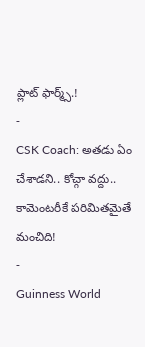ప్లాట్ ఫార్మ్స్.!
-
CSK Coach: అతడు ఏం చేశాడని.. కోచ్గా వద్దు.. కామెంటరీకే పరిమితమైతే మంచిది!
-
Guinness World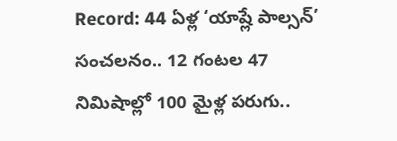Record: 44 ఏళ్ల ‘యాష్లే పాల్సన్’ సంచలనం.. 12 గంటల 47 నిమిషాల్లో 100 మైళ్ల పరుగు..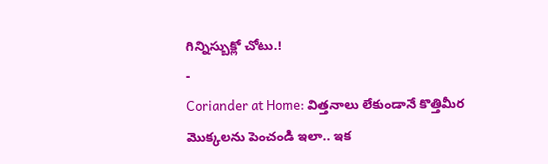గిన్నిస్బుక్లో చోటు.!
-
Coriander at Home: విత్తనాలు లేకుండానే కొత్తిమీర మొక్కలను పెంచండి ఇలా.. ఇక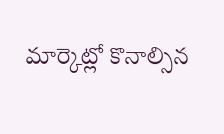మార్కెట్లో కొనాల్సిన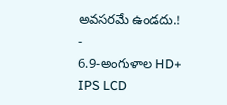అవసరమే ఉండదు.!
-
6.9-అంగుళాల HD+ IPS LCD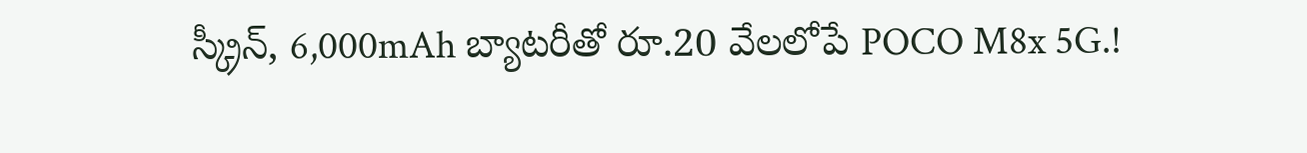స్క్రీన్, 6,000mAh బ్యాటరీతో రూ.20 వేలలోపే POCO M8x 5G.!